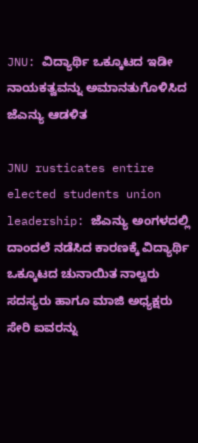JNU: ವಿದ್ಯಾರ್ಥಿ ಒಕ್ಕೂಟದ ಇಡೀ ನಾಯಕತ್ವವನ್ನು ಅಮಾನತುಗೊಳಿಸಿದ ಜೆಎನ್ಯು ಆಡಳಿತ

JNU rusticates entire elected students union leadership: ಜೆಎನ್ಯು ಅಂಗಳದಲ್ಲಿ ದಾಂದಲೆ ನಡೆಸಿದ ಕಾರಣಕ್ಕೆ ವಿದ್ಯಾರ್ಥಿ ಒಕ್ಕೂಟದ ಚುನಾಯಿತ ನಾಲ್ವರು ಸದಸ್ಯರು ಹಾಗೂ ಮಾಜಿ ಅಧ್ಯಕ್ಷರು ಸೇರಿ ಐವರನ್ನು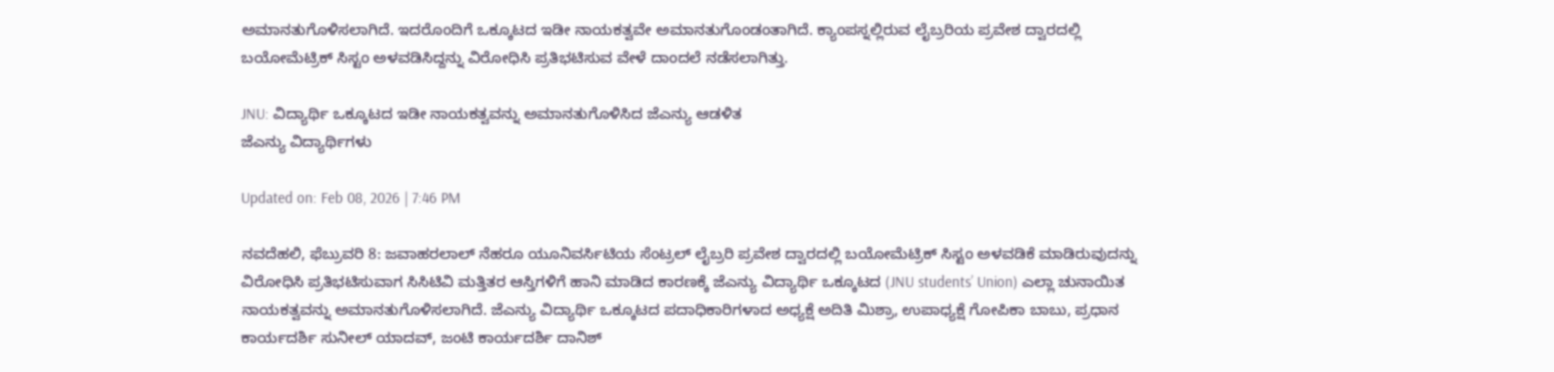ಅಮಾನತುಗೊಳಿಸಲಾಗಿದೆ. ಇದರೊಂದಿಗೆ ಒಕ್ಕೂಟದ ಇಡೀ ನಾಯಕತ್ವವೇ ಅಮಾನತುಗೊಂಡಂತಾಗಿದೆ. ಕ್ಯಾಂಪಸ್ನಲ್ಲಿರುವ ಲೈಬ್ರರಿಯ ಪ್ರವೇಶ ದ್ವಾರದಲ್ಲಿ ಬಯೋಮೆಟ್ರಿಕ್ ಸಿಸ್ಟಂ ಅಳವಡಿಸಿದ್ದನ್ನು ವಿರೋಧಿಸಿ ಪ್ರತಿಭಟಿಸುವ ವೇಳೆ ದಾಂದಲೆ ನಡೆಸಲಾಗಿತ್ತು.

JNU: ವಿದ್ಯಾರ್ಥಿ ಒಕ್ಕೂಟದ ಇಡೀ ನಾಯಕತ್ವವನ್ನು ಅಮಾನತುಗೊಳಿಸಿದ ಜೆಎನ್ಯು ಆಡಳಿತ
ಜೆಎನ್ಯು ವಿದ್ಯಾರ್ಥಿಗಳು

Updated on: Feb 08, 2026 | 7:46 PM

ನವದೆಹಲಿ, ಫೆಬ್ರುವರಿ 8: ಜವಾಹರಲಾಲ್ ನೆಹರೂ ಯೂನಿವರ್ಸಿಟಿಯ ಸೆಂಟ್ರಲ್ ಲೈಬ್ರರಿ ಪ್ರವೇಶ ದ್ವಾರದಲ್ಲಿ ಬಯೋಮೆಟ್ರಿಕ್ ಸಿಸ್ಟಂ ಅಳವಡಿಕೆ ಮಾಡಿರುವುದನ್ನು ವಿರೋಧಿಸಿ ಪ್ರತಿಭಟಿಸುವಾಗ ಸಿಸಿಟಿವಿ ಮತ್ತಿತರ ಆಸ್ತಿಗಳಿಗೆ ಹಾನಿ ಮಾಡಿದ ಕಾರಣಕ್ಕೆ ಜೆಎನ್ಯು ವಿದ್ಯಾರ್ಥಿ ಒಕ್ಕೂಟದ (JNU students’ Union) ಎಲ್ಲಾ ಚುನಾಯಿತ ನಾಯಕತ್ವವನ್ನು ಅಮಾನತುಗೊಳಿಸಲಾಗಿದೆ. ಜೆಎನ್ಯು ವಿದ್ಯಾರ್ಥಿ ಒಕ್ಕೂಟದ ಪದಾಧಿಕಾರಿಗಳಾದ ಅಧ್ಯಕ್ಷೆ ಅದಿತಿ ಮಿಶ್ರಾ, ಉಪಾಧ್ಯಕ್ಷೆ ಗೋಪಿಕಾ ಬಾಬು, ಪ್ರಧಾನ ಕಾರ್ಯದರ್ಶಿ ಸುನೀಲ್ ಯಾದವ್, ಜಂಟಿ ಕಾರ್ಯದರ್ಶಿ ದಾನಿಶ್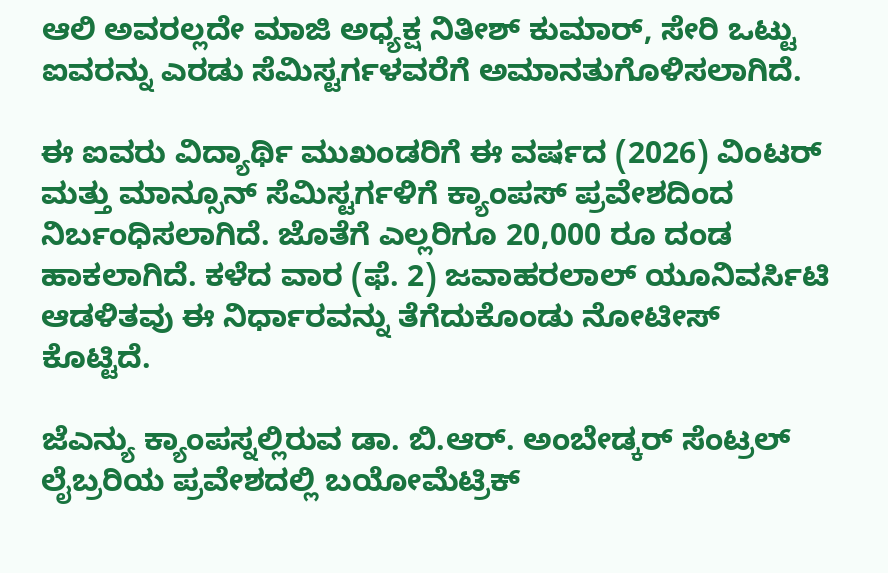ಆಲಿ ಅವರಲ್ಲದೇ ಮಾಜಿ ಅಧ್ಯಕ್ಷ ನಿತೀಶ್ ಕುಮಾರ್, ಸೇರಿ ಒಟ್ಟು ಐವರನ್ನು ಎರಡು ಸೆಮಿಸ್ಟರ್ಗಳವರೆಗೆ ಅಮಾನತುಗೊಳಿಸಲಾಗಿದೆ.

ಈ ಐವರು ವಿದ್ಯಾರ್ಥಿ ಮುಖಂಡರಿಗೆ ಈ ವರ್ಷದ (2026) ವಿಂಟರ್ ಮತ್ತು ಮಾನ್ಸೂನ್ ಸೆಮಿಸ್ಟರ್ಗಳಿಗೆ ಕ್ಯಾಂಪಸ್ ಪ್ರವೇಶದಿಂದ ನಿರ್ಬಂಧಿಸಲಾಗಿದೆ. ಜೊತೆಗೆ ಎಲ್ಲರಿಗೂ 20,000 ರೂ ದಂಡ ಹಾಕಲಾಗಿದೆ. ಕಳೆದ ವಾರ (ಫೆ. 2) ಜವಾಹರಲಾಲ್ ಯೂನಿವರ್ಸಿಟಿ ಆಡಳಿತವು ಈ ನಿರ್ಧಾರವನ್ನು ತೆಗೆದುಕೊಂಡು ನೋಟೀಸ್ ಕೊಟ್ಟಿದೆ.

ಜೆಎನ್ಯು ಕ್ಯಾಂಪಸ್ನಲ್ಲಿರುವ ಡಾ. ಬಿ.ಆರ್. ಅಂಬೇಡ್ಕರ್ ಸೆಂಟ್ರಲ್ ಲೈಬ್ರರಿಯ ಪ್ರವೇಶದಲ್ಲಿ ಬಯೋಮೆಟ್ರಿಕ್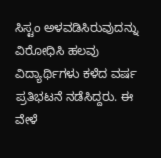ಸಿಸ್ಟಂ ಅಳವಡಿಸಿರುವುದನ್ನು ವಿರೋಧಿಸಿ ಹಲವು ವಿದ್ಯಾರ್ಥಿಗಳು ಕಳೆದ ವರ್ಷ ಪ್ರತಿಭಟನೆ ನಡೆಸಿದ್ದರು. ಈ ವೇಳೆ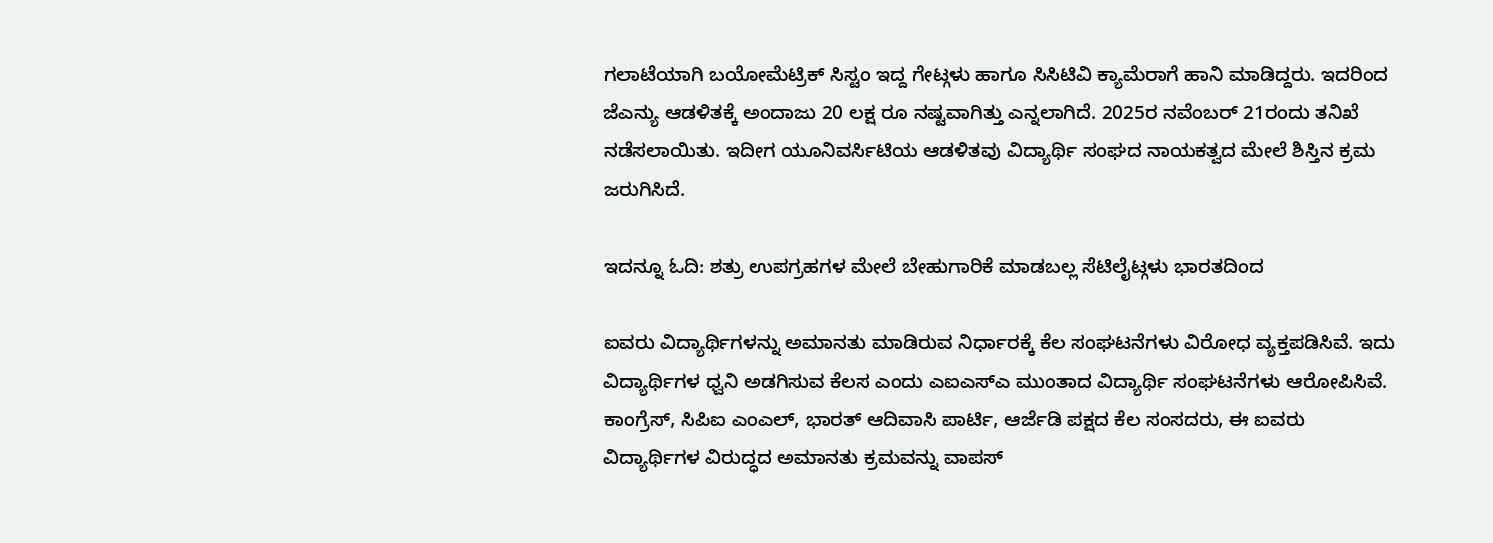ಗಲಾಟೆಯಾಗಿ ಬಯೋಮೆಟ್ರಿಕ್ ಸಿಸ್ಟಂ ಇದ್ದ ಗೇಟ್ಗಳು ಹಾಗೂ ಸಿಸಿಟಿವಿ ಕ್ಯಾಮೆರಾಗೆ ಹಾನಿ ಮಾಡಿದ್ದರು. ಇದರಿಂದ ಜೆಎನ್ಯು ಆಡಳಿತಕ್ಕೆ ಅಂದಾಜು 20 ಲಕ್ಷ ರೂ ನಷ್ಟವಾಗಿತ್ತು ಎನ್ನಲಾಗಿದೆ. 2025ರ ನವೆಂಬರ್ 21ರಂದು ತನಿಖೆ ನಡೆಸಲಾಯಿತು. ಇದೀಗ ಯೂನಿವರ್ಸಿಟಿಯ ಆಡಳಿತವು ವಿದ್ಯಾರ್ಥಿ ಸಂಘದ ನಾಯಕತ್ವದ ಮೇಲೆ ಶಿಸ್ತಿನ ಕ್ರಮ ಜರುಗಿಸಿದೆ.

ಇದನ್ನೂ ಓದಿ: ಶತ್ರು ಉಪಗ್ರಹಗಳ ಮೇಲೆ ಬೇಹುಗಾರಿಕೆ ಮಾಡಬಲ್ಲ ಸೆಟಿಲೈಟ್ಗಳು ಭಾರತದಿಂದ

ಐವರು ವಿದ್ಯಾರ್ಥಿಗಳನ್ನು ಅಮಾನತು ಮಾಡಿರುವ ನಿರ್ಧಾರಕ್ಕೆ ಕೆಲ ಸಂಘಟನೆಗಳು ವಿರೋಧ ವ್ಯಕ್ತಪಡಿಸಿವೆ. ಇದು ವಿದ್ಯಾರ್ಥಿಗಳ ಧ್ವನಿ ಅಡಗಿಸುವ ಕೆಲಸ ಎಂದು ಎಐಎಸ್ಎ ಮುಂತಾದ ವಿದ್ಯಾರ್ಥಿ ಸಂಘಟನೆಗಳು ಆರೋಪಿಸಿವೆ. ಕಾಂಗ್ರೆಸ್, ಸಿಪಿಐ ಎಂಎಲ್, ಭಾರತ್ ಆದಿವಾಸಿ ಪಾರ್ಟಿ, ಆರ್ಜೆಡಿ ಪಕ್ಷದ ಕೆಲ ಸಂಸದರು, ಈ ಐವರು ವಿದ್ಯಾರ್ಥಿಗಳ ವಿರುದ್ಧದ ಅಮಾನತು ಕ್ರಮವನ್ನು ವಾಪಸ್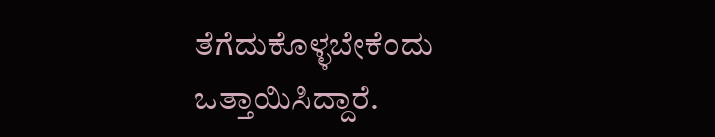ತೆಗೆದುಕೊಳ್ಳಬೇಕೆಂದು ಒತ್ತಾಯಿಸಿದ್ದಾರೆ.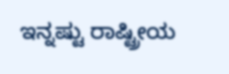ಇನ್ನಷ್ಟು ರಾಷ್ಟ್ರೀಯ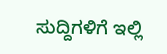ಸುದ್ದಿಗಳಿಗೆ ಇಲ್ಲಿ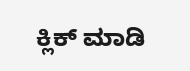ಕ್ಲಿಕ್ ಮಾಡಿ